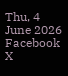Thu, 4 June 2026
Facebook X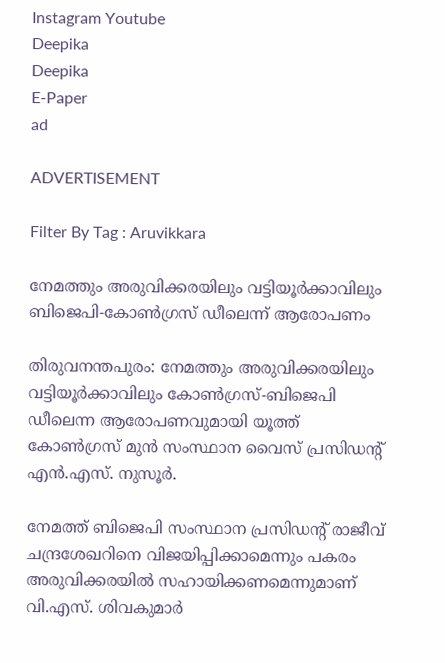Instagram Youtube
Deepika
Deepika
E-Paper
ad

ADVERTISEMENT

Filter By Tag : Aruvikkara

നേമത്തും അരുവിക്കരയിലും വട്ടിയൂര്‍ക്കാവിലും ബിജെപി-കോണ്‍ഗ്രസ് ഡീലെന്ന് ആരോപണം

തിരുവനന്തപുരം: നേമത്തും അരുവിക്കരയിലും വട്ടിയൂര്‍ക്കാവിലും കോണ്‍ഗ്രസ്-ബിജെപി ഡീലെന്ന ആരോപണവുമായി യൂത്ത് കോണ്‍ഗ്രസ് മുന്‍ സംസ്ഥാന വൈസ് പ്രസിഡന്‍റ് എന്‍.എസ്. നുസൂര്‍.

നേമത്ത് ബിജെപി സംസ്ഥാന പ്രസിഡന്‍റ് രാജീവ് ചന്ദ്രശേഖറിനെ വിജയിപ്പിക്കാമെന്നും പകരം അരുവിക്കരയില്‍ സഹായിക്കണമെന്നുമാണ് വി.എസ്. ശിവകുമാര്‍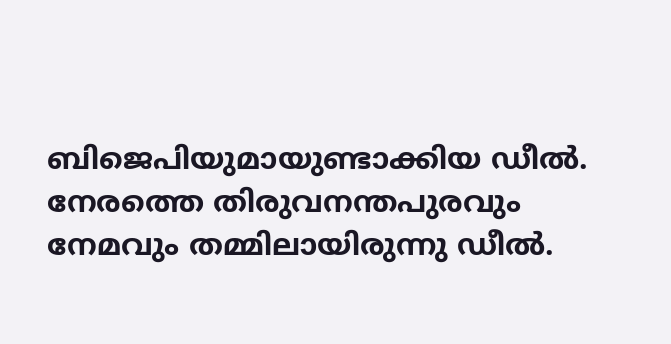ബിജെപിയുമായുണ്ടാക്കിയ ഡീല്‍. നേരത്തെ തിരുവനന്തപുരവും നേമവും തമ്മിലായിരുന്നു ഡീല്‍.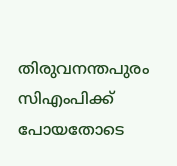തിരുവനന്തപുരം സിഎംപിക്ക് പോയതോടെ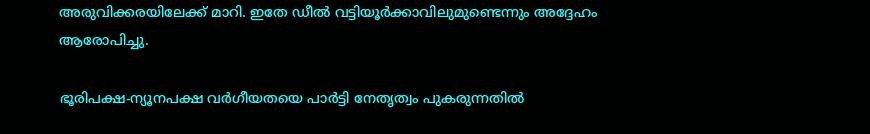അരുവിക്കരയിലേക്ക് മാറി. ഇതേ ഡീല്‍ വട്ടിയൂര്‍ക്കാവിലുമുണ്ടെന്നും അദ്ദേഹം ആരോപിച്ചു.

ഭൂരിപക്ഷ-ന്യൂനപക്ഷ വര്‍ഗീയതയെ പാര്‍ട്ടി നേതൃത്വം പുകരുന്നതില്‍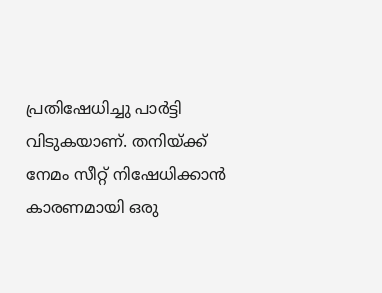പ്രതിഷേധിച്ചു പാര്‍ട്ടി വിടുകയാണ്. തനിയ്ക്ക് നേമം സീറ്റ് നിഷേധിക്കാന്‍ കാരണമായി ഒരു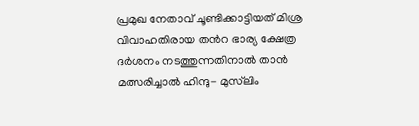പ്രമുഖ നേതാവ് ചൂണ്ടിക്കാട്ടിയത് മിശ്ര വിവാഹതിരായ തന്‍റ ഭാര്യ ക്ഷേത്ര ദര്‍ശനം നടത്തുന്നതിനാല്‍ താന്‍ മത്സരിച്ചാല്‍ ഹിന്ദു- മുസ്‌ലിം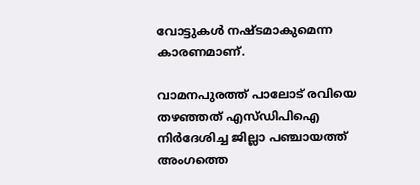വോട്ടുകള്‍ നഷ്ടമാകുമെന്ന കാരണമാണ്.

വാമനപുരത്ത് പാലോട് രവിയെ തഴഞ്ഞത് എസ്ഡിപിഐ നിര്‍ദേശിച്ച ജില്ലാ പഞ്ചായത്ത് അംഗത്തെ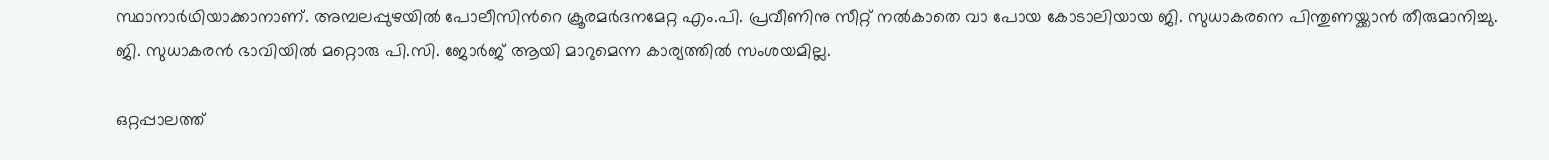സ്ഥാനാര്‍ഥിയാക്കാനാണ്. അമ്പലപ്പുഴയില്‍ പോലീസിന്‍റെ ക്രൂരമര്‍ദനമേറ്റ എം.പി. പ്രവീണിനു സീറ്റ് നല്‍കാതെ വാ പോയ കോടാലിയായ ജി. സുധാകരനെ പിന്തുണയ്ക്കാന്‍ തീരുമാനിച്ചു. ജി. സുധാകരന്‍ ഭാവിയില്‍ മറ്റൊരു പി.സി. ജോര്‍ജ് ആയി മാറുമെന്ന കാര്യത്തില്‍ സംശയമില്ല.

ഒറ്റപ്പാലത്ത്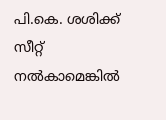പി.കെ. ശശിക്ക് സീറ്റ് നല്‍കാമെങ്കില്‍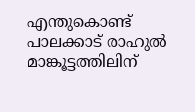എന്തുകൊണ്ട് പാലക്കാട് രാഹുല്‍ മാങ്കൂട്ടത്തിലിന്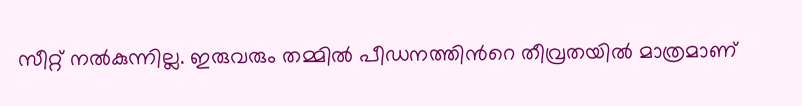സീറ്റ് നല്‍കുന്നില്ല. ഇരുവരും തമ്മില്‍ പീഡനത്തിന്‍റെ തീവ്രതയില്‍ മാത്രമാണ്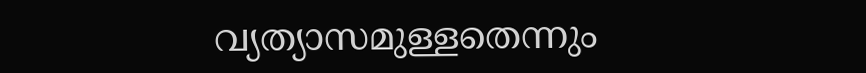വ്യത്യാസമുള്ളതെന്നും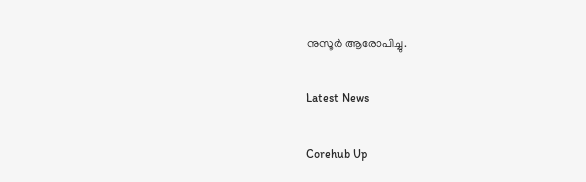നുസൂർ ആരോപിച്ചു.

Latest News

Corehub Up